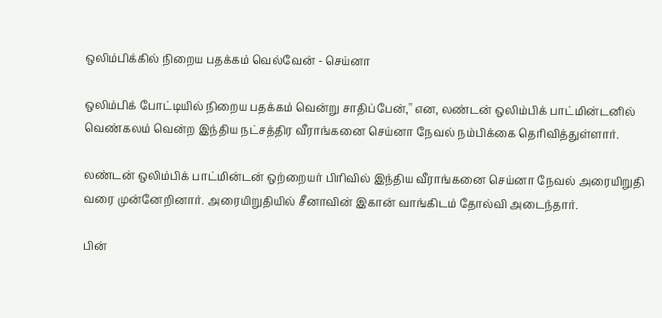ஒலிம்பிக்கில் நிறைய பதக்கம் வெல்வேன் - செய்னா

ஒலிம்பிக் போட்டியில் நிறைய பதக்கம் வென்று சாதிப்பேன்,'' என, லண்டன் ஒலிம்பிக் பாட்மின்டனில் வெண்கலம் வென்ற இந்திய நட்சத்திர வீராங்கனை செய்னா நேவல் நம்பிக்கை தெரிவித்துள்ளார்.

லண்டன் ஒலிம்பிக் பாட்மின்டன் ஒற்றையர் பிரிவில் இந்திய வீராங்கனை செய்னா நேவல் அரையிறுதி வரை முன்னேறினார். அரையிறுதியில் சீனாவின் இகான் வாங்கிடம் தோல்வி அடைந்தார்.

பின்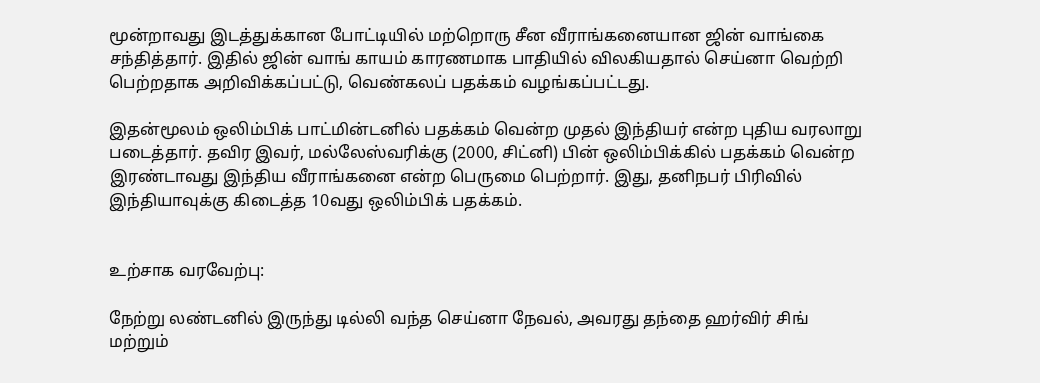மூன்றாவது இடத்துக்கான போட்டியில் மற்றொரு சீன வீராங்கனையான ஜின் வாங்கை சந்தித்தார். இதில் ஜின் வாங் காயம் காரணமாக பாதியில் விலகியதால் செய்னா வெற்றி பெற்றதாக அறிவிக்கப்பட்டு, வெண்கலப் பதக்கம் வழங்கப்பட்டது.

இதன்மூலம் ஒலிம்பிக் பாட்மின்டனில் பதக்கம் வென்ற முதல் இந்தியர் என்ற புதிய வரலாறு படைத்தார். தவிர இவர், மல்லேஸ்வரிக்கு (2000, சிட்னி) பின் ஒலிம்பிக்கில் பதக்கம் வென்ற இரண்டாவது இந்திய வீராங்கனை என்ற பெருமை பெற்றார். இது, தனிநபர் பிரிவில் இந்தியாவுக்கு கிடைத்த 10வது ஒலிம்பிக் பதக்கம்.


உற்சாக வரவேற்பு:

நேற்று லண்டனில் இருந்து டில்லி வந்த செய்னா நேவல், அவரது தந்தை ஹர்விர் சிங் மற்றும்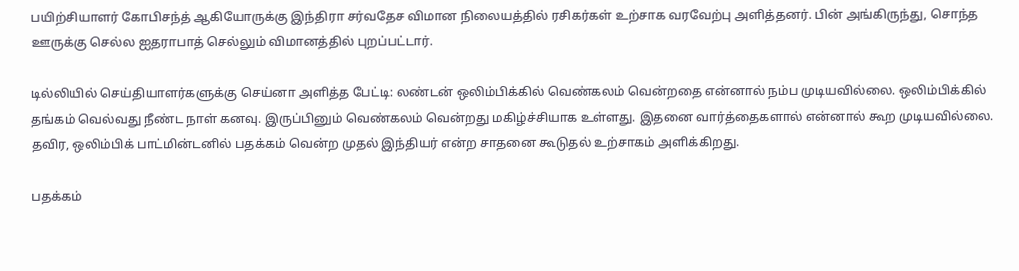பயிற்சியாளர் கோபிசந்த் ஆகியோருக்கு இந்திரா சர்வதேச விமான நிலையத்தில் ரசிகர்கள் உற்சாக வரவேற்பு அளித்தனர். பின் அங்கிருந்து, சொந்த ஊருக்கு செல்ல ஐதராபாத் செல்லும் விமானத்தில் புறப்பட்டார்.

டில்லியில் செய்தியாளர்களுக்கு செய்னா அளித்த பேட்டி: லண்டன் ஒலிம்பிக்கில் வெண்கலம் வென்றதை என்னால் நம்ப முடியவில்லை. ஒலிம்பிக்கில் தங்கம் வெல்வது நீண்ட நாள் கனவு. இருப்பினும் வெண்கலம் வென்றது மகிழ்ச்சியாக உள்ளது. இதனை வார்த்தைகளால் என்னால் கூற முடியவில்லை. தவிர, ஒலிம்பிக் பாட்மின்டனில் பதக்கம் வென்ற முதல் இந்தியர் என்ற சாதனை கூடுதல் உற்சாகம் அளிக்கிறது.

பதக்கம்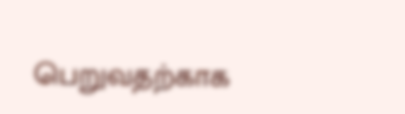பெறுவதற்காக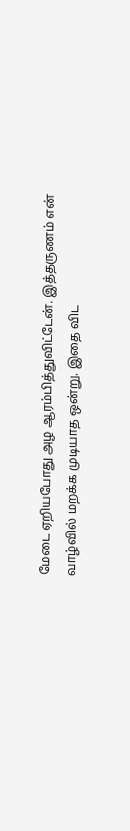மேடை ஏறியபோது அழ ஆரம்பித்துவிட்டேன். இத்தருணம் என் வாழ்வில் மறக்க முடியாத ஒன்று. இதை விட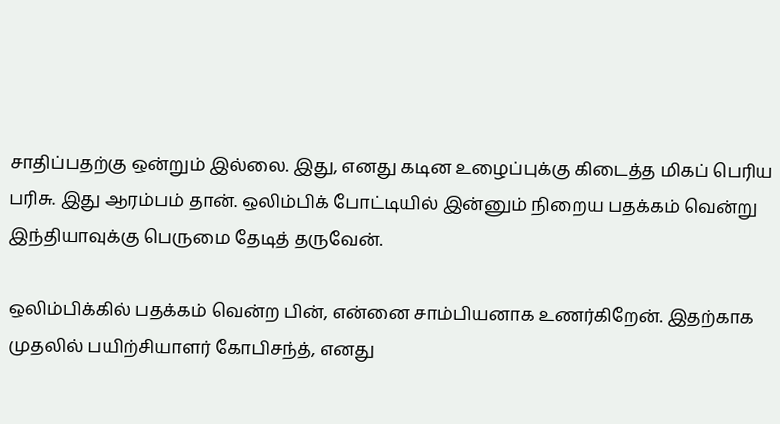சாதிப்பதற்கு ஒன்றும் இல்லை. இது, எனது கடின உழைப்புக்கு கிடைத்த மிகப் பெரிய பரிசு. இது ஆரம்பம் தான். ஒலிம்பிக் போட்டியில் இன்னும் நிறைய பதக்கம் வென்று இந்தியாவுக்கு பெருமை தேடித் தருவேன்.

ஒலிம்பிக்கில் பதக்கம் வென்ற பின், என்னை சாம்பியனாக உணர்கிறேன். இதற்காக முதலில் பயிற்சியாளர் கோபிசந்த், எனது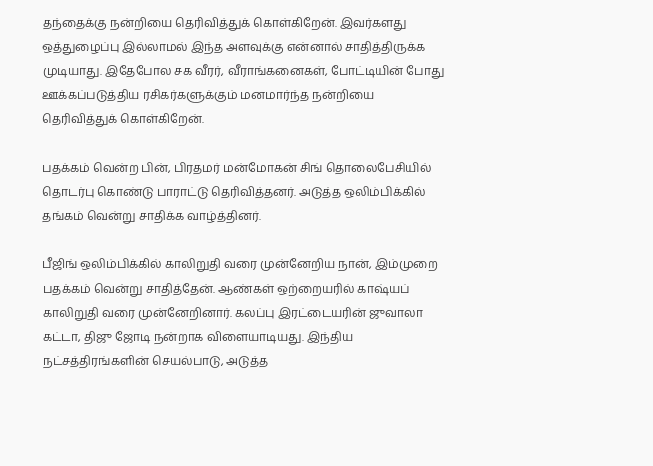தந்தைக்கு நன்றியை தெரிவித்துக் கொள்கிறேன். இவர்களது ஒத்துழைப்பு இல்லாமல் இந்த அளவுக்கு என்னால் சாதித்திருக்க முடியாது. இதேபோல சக வீரர், வீராங்கனைகள், போட்டியின் போது ஊக்கப்படுத்திய ரசிகர்களுக்கும் மனமார்ந்த நன்றியை தெரிவித்துக் கொள்கிறேன்.

பதக்கம் வென்ற பின், பிரதமர் மன்மோகன் சிங் தொலைபேசியில் தொடர்பு கொண்டு பாராட்டு தெரிவித்தனர். அடுத்த ஒலிம்பிக்கில் தங்கம் வென்று சாதிக்க வாழ்த்தினர்.

பீஜிங் ஒலிம்பிக்கில் காலிறுதி வரை முன்னேறிய நான், இம்முறை பதக்கம் வென்று சாதித்தேன். ஆண்கள் ஒற்றையரில் காஷ்யப் காலிறுதி வரை முன்னேறினார். கலப்பு இரட்டையரின் ஜுவாலா கட்டா, திஜு ஜோடி நன்றாக விளையாடியது. இந்திய நட்சத்திரங்களின் செயல்பாடு, அடுத்த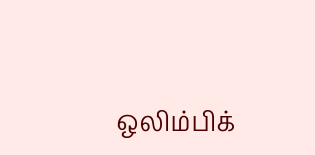ஒலிம்பிக்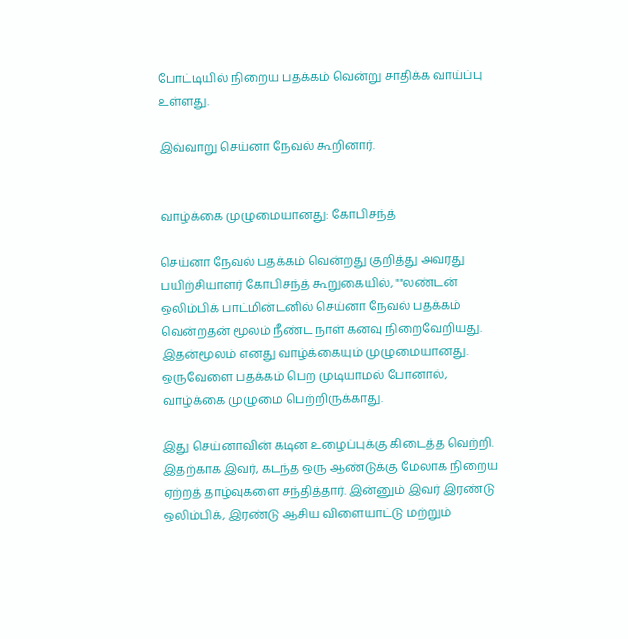போட்டியில் நிறைய பதக்கம் வென்று சாதிக்க வாய்ப்பு உள்ளது.

இவ்வாறு செய்னா நேவல் கூறினார்.


வாழ்க்கை முழுமையானது: கோபிசந்த்

செய்னா நேவல் பதக்கம் வென்றது குறித்து அவரது பயிற்சியாளர் கோபிசந்த் கூறுகையில், ""லண்டன் ஒலிம்பிக் பாட்மின்டனில் செய்னா நேவல் பதக்கம் வென்றதன் மூலம் நீண்ட நாள் கனவு நிறைவேறியது. இதன்மூலம் எனது வாழ்க்கையும் முழுமையானது. ஒருவேளை பதக்கம் பெற முடியாமல் போனால், வாழ்க்கை முழுமை பெற்றிருக்காது.

இது செய்னாவின் கடின உழைப்புக்கு கிடைத்த வெற்றி. இதற்காக இவர், கடந்த ஒரு ஆண்டுக்கு மேலாக நிறைய ஏற்றத் தாழ்வுகளை சந்தித்தார். இன்னும் இவர் இரண்டு ஒலிம்பிக், இரண்டு ஆசிய விளையாட்டு மற்றும்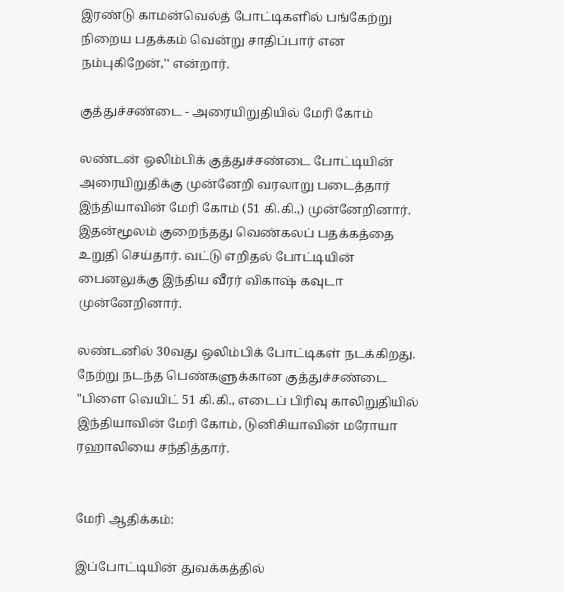இரண்டு காமன்வெல்த் போட்டிகளில் பங்கேற்று நிறைய பதக்கம் வென்று சாதிப்பார் என நம்புகிறேன்,'' என்றார்.

குத்துச்சண்டை - அரையிறுதியில் மேரி கோம்

லண்டன் ஒலிம்பிக் குத்துச்சண்டை போட்டியின் அரையிறுதிக்கு முன்னேறி வரலாறு படைத்தார் இந்தியாவின் மேரி கோம் (51 கி.கி.,) முன்னேறினார். இதன்மூலம் குறைந்தது வெண்கலப் பதக்கத்தை உறுதி செய்தார். வட்டு எறிதல் போட்டியின் பைனலுக்கு இந்திய வீரர் விகாஷ் கவுடா முன்னேறினார்.

லண்டனில் 30வது ஒலிம்பிக் போட்டிகள் நடக்கிறது. நேற்று நடந்த பெண்களுக்கான குத்துச்சண்டை "பிளை வெயிட் 51 கி.கி., எடைப் பிரிவு காலிறுதியில் இந்தியாவின் மேரி கோம், டுனிசியாவின் மரோயா ரஹாலியை சந்தித்தார்.


மேரி ஆதிக்கம்:

இப்போட்டியின் துவக்கத்தில்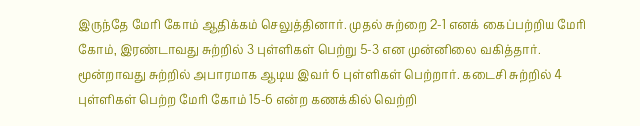இருந்தே மேரி கோம் ஆதிக்கம் செலுத்தினார். முதல் சுற்றை 2-1 எனக் கைப்பற்றிய மேரி கோம், இரண்டாவது சுற்றில் 3 புள்ளிகள் பெற்று 5-3 என முன்னிலை வகித்தார். மூன்றாவது சுற்றில் அபாரமாக ஆடிய இவர் 6 புள்ளிகள் பெற்றார். கடைசி சுற்றில் 4 புள்ளிகள் பெற்ற மேரி கோம் 15-6 என்ற கணக்கில் வெற்றி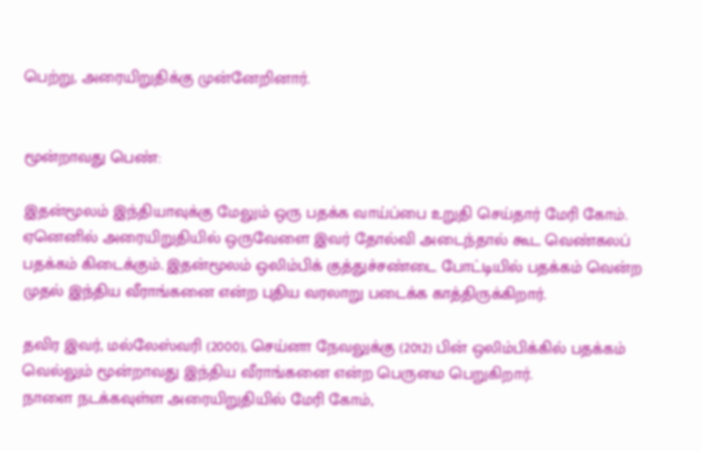பெற்று, அரையிறுதிக்கு முன்னேறினார்.


மூன்றாவது பெண்:

இதன்மூலம் இந்தியாவுக்கு மேலும் ஒரு பதக்க வாய்ப்பை உறுதி செய்தார் மேரி கோம். ஏனெனில் அரையிறுதியில் ஒருவேளை இவர் தோல்வி அடைந்தால் கூட வெண்கலப் பதக்கம் கிடைக்கும். இதன்மூலம் ஒலிம்பிக் குத்துச்சண்டை போட்டியில் பதக்கம் வென்ற முதல் இந்திய வீராங்கனை என்ற புதிய வரலாறு படைக்க காத்திருக்கிறார்.

தவிர இவர், மல்லேஸ்வரி (2000), செய்னா நேவலுக்கு (2012) பின் ஒலிம்பிக்கில் பதக்கம் வெல்லும் மூன்றாவது இந்திய வீராங்கனை என்ற பெருமை பெறுகிறார்.
நாளை நடக்கவுள்ள அரையிறுதியில் மேரி கோம்,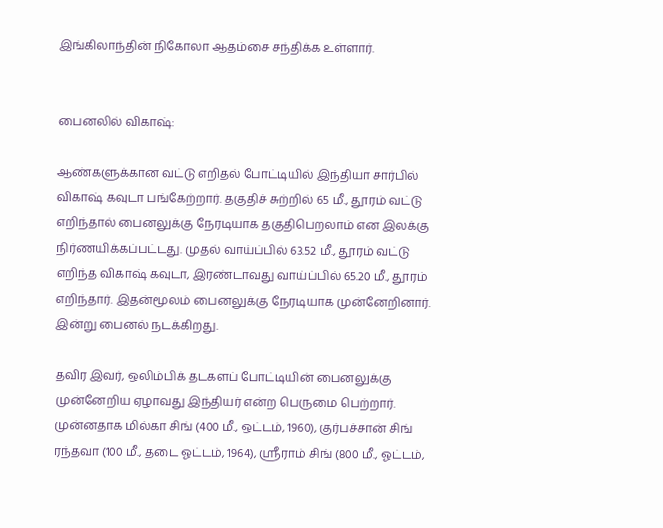இங்கிலாந்தின் நிகோலா ஆதம்சை சந்திக்க உள்ளார்.


பைனலில் விகாஷ்:

ஆண்களுக்கான வட்டு எறிதல் போட்டியில் இந்தியா சார்பில் விகாஷ் கவுடா பங்கேற்றார். தகுதிச் சுற்றில் 65 மீ., தூரம் வட்டு எறிந்தால் பைனலுக்கு நேரடியாக தகுதிபெறலாம் என இலக்கு நிர்ணயிக்கப்பட்டது. முதல் வாய்ப்பில் 63.52 மீ., தூரம் வட்டு எறிந்த விகாஷ் கவுடா, இரண்டாவது வாய்ப்பில் 65.20 மீ., தூரம் எறிந்தார். இதன்மூலம் பைனலுக்கு நேரடியாக முன்னேறினார். இன்று பைனல் நடக்கிறது.

தவிர இவர், ஒலிம்பிக் தடகளப் போட்டியின் பைனலுக்கு முன்னேறிய ஏழாவது இந்தியர் என்ற பெருமை பெற்றார். முன்னதாக மில்கா சிங் (400 மீ., ஒட்டம், 1960), குர்பச்சான் சிங் ரந்தவா (100 மீ., தடை ஓட்டம், 1964), ஸ்ரீராம் சிங் (800 மீ., ஓட்டம்,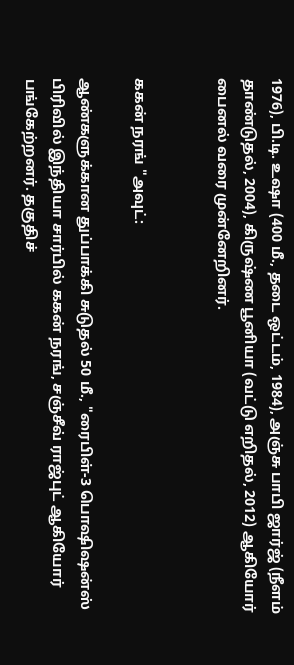1976), பி.டி. உஷா (400 மீ., தடை ஒட்டம், 1984), அஞ்சு பாபி ஜார்ஜ் (நீளம் தாண்டுதல், 2004), கிருஷ்ண பூனியா (வட்டு எறிதல், 2012) ஆகியோர் பைனல் வரை முன்னேறினர்.


ககன் நரங் "அவுட்:

ஆண்களுக்கான துப்பாக்கி சுடுதல் 50 மீ., "ரைபிள்-3 பொஷிஷன்ஸ் பிரிவில் இந்தியா சார்பில் ககன் நரங், சஞ்சீவ் ராஜ்புட் ஆகியோர் பங்கேற்றனர். தகுதிச்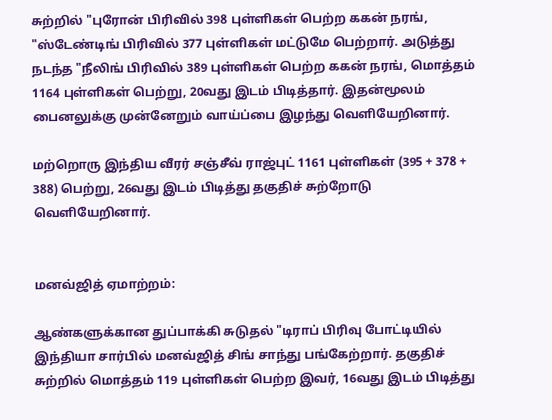சுற்றில் "புரோன் பிரிவில் 398 புள்ளிகள் பெற்ற ககன் நரங், "ஸ்டேண்டிங் பிரிவில் 377 புள்ளிகள் மட்டுமே பெற்றார். அடுத்து நடந்த "நீலிங் பிரிவில் 389 புள்ளிகள் பெற்ற ககன் நரங், மொத்தம் 1164 புள்ளிகள் பெற்று, 20வது இடம் பிடித்தார். இதன்மூலம் பைனலுக்கு முன்னேறும் வாய்ப்பை இழந்து வெளியேறினார்.

மற்றொரு இந்திய வீரர் சஞ்சீவ் ராஜ்புட் 1161 புள்ளிகள் (395 + 378 + 388) பெற்று, 26வது இடம் பிடித்து தகுதிச் சுற்றோடு வெளியேறினார்.


மனவ்ஜித் ஏமாற்றம்:

ஆண்களுக்கான துப்பாக்கி சுடுதல் "டிராப் பிரிவு போட்டியில் இந்தியா சார்பில் மனவ்ஜித் சிங் சாந்து பங்கேற்றார். தகுதிச் சுற்றில் மொத்தம் 119 புள்ளிகள் பெற்ற இவர், 16வது இடம் பிடித்து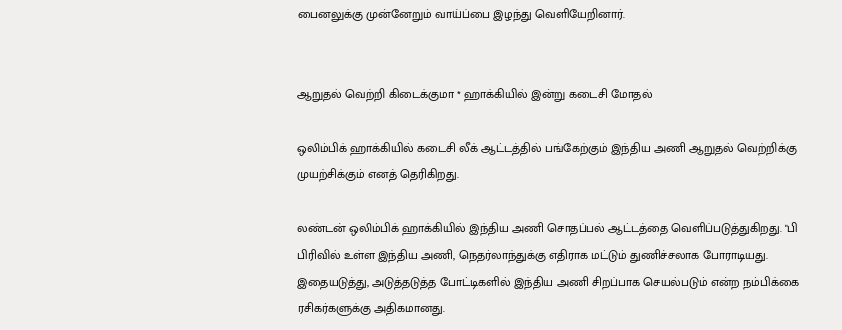பைனலுக்கு முன்னேறும் வாய்ப்பை இழந்து வெளியேறினார்.


ஆறுதல் வெற்றி கிடைக்குமா * ஹாக்கியில் இன்று கடைசி மோதல்

ஒலிம்பிக் ஹாக்கியில் கடைசி லீக் ஆட்டத்தில் பங்கேற்கும் இந்திய அணி ஆறுதல் வெற்றிக்கு முயற்சிக்கும் எனத் தெரிகிறது.

லண்டன் ஒலிம்பிக் ஹாக்கியில் இந்திய அணி சொதப்பல் ஆட்டத்தை வெளிப்படுத்துகிறது. "பி பிரிவில் உள்ள இந்திய அணி, நெதர்லாந்துக்கு எதிராக மட்டும் துணிச்சலாக போராடியது. இதையடுத்து, அடுத்தடுத்த போட்டிகளில் இந்திய அணி சிறப்பாக செயல்படும் என்ற நம்பிக்கை ரசிகர்களுக்கு அதிகமானது.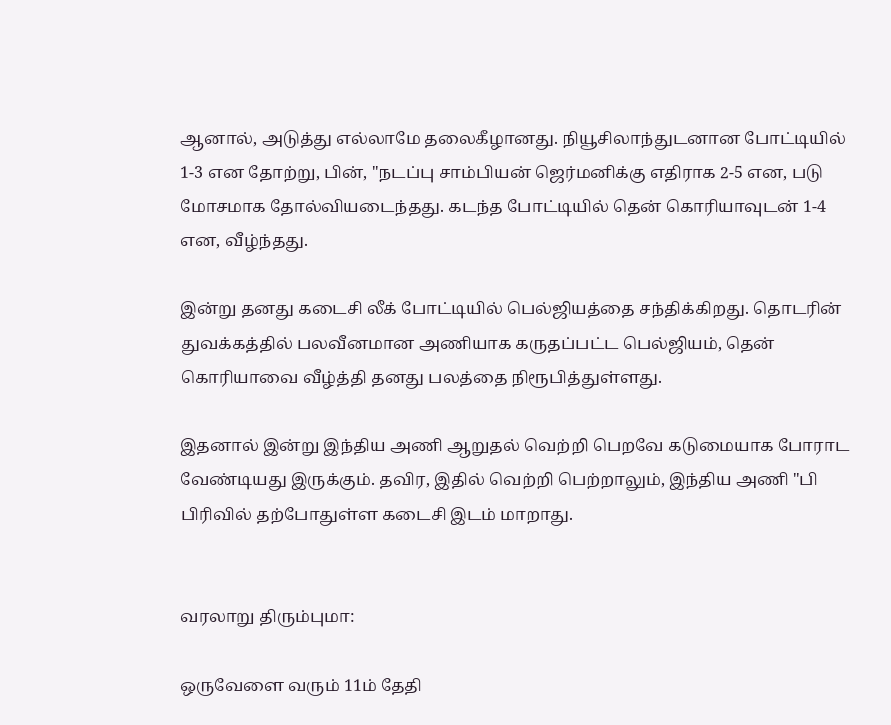ஆனால், அடுத்து எல்லாமே தலைகீழானது. நியூசிலாந்துடனான போட்டியில் 1-3 என தோற்று, பின், "நடப்பு சாம்பியன் ஜெர்மனிக்கு எதிராக 2-5 என, படு மோசமாக தோல்வியடைந்தது. கடந்த போட்டியில் தென் கொரியாவுடன் 1-4 என, வீழ்ந்தது.

இன்று தனது கடைசி லீக் போட்டியில் பெல்ஜியத்தை சந்திக்கிறது. தொடரின் துவக்கத்தில் பலவீனமான அணியாக கருதப்பட்ட பெல்ஜியம், தென் கொரியாவை வீழ்த்தி தனது பலத்தை நிரூபித்துள்ளது.

இதனால் இன்று இந்திய அணி ஆறுதல் வெற்றி பெறவே கடுமையாக போராட வேண்டியது இருக்கும். தவிர, இதில் வெற்றி பெற்றாலும், இந்திய அணி "பி பிரிவில் தற்போதுள்ள கடைசி இடம் மாறாது.


வரலாறு திரும்புமா:

ஒருவேளை வரும் 11ம் தேதி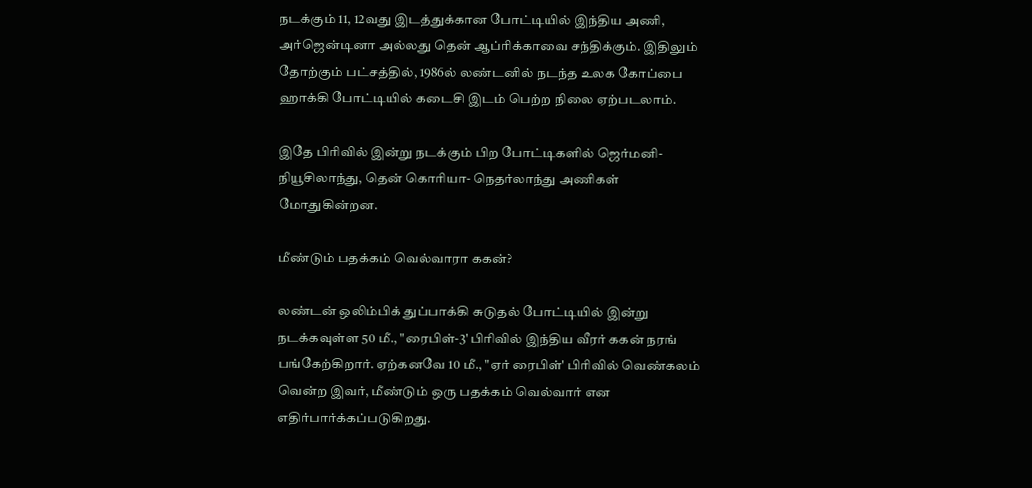நடக்கும் 11, 12வது இடத்துக்கான போட்டியில் இந்திய அணி, அர்ஜென்டினா அல்லது தென் ஆப்ரிக்காவை சந்திக்கும். இதிலும் தோற்கும் பட்சத்தில், 1986ல் லண்டனில் நடந்த உலக கோப்பை ஹாக்கி போட்டியில் கடைசி இடம் பெற்ற நிலை ஏற்படலாம்.

இதே பிரிவில் இன்று நடக்கும் பிற போட்டிகளில் ஜெர்மனி-நியூசிலாந்து, தென் கொரியா- நெதர்லாந்து அணிகள் மோதுகின்றன.

மீண்டும் பதக்கம் வெல்வாரா ககன்?

லண்டன் ஒலிம்பிக் துப்பாக்கி சுடுதல் போட்டியில் இன்று நடக்கவுள்ள 50 மீ., "ரைபிள்-3' பிரிவில் இந்திய வீரர் ககன் நரங் பங்கேற்கிறார். ஏற்கனவே 10 மீ., "ஏர் ரைபிள்' பிரிவில் வெண்கலம் வென்ற இவர், மீண்டும் ஒரு பதக்கம் வெல்வார் என எதிர்பார்க்கப்படுகிறது.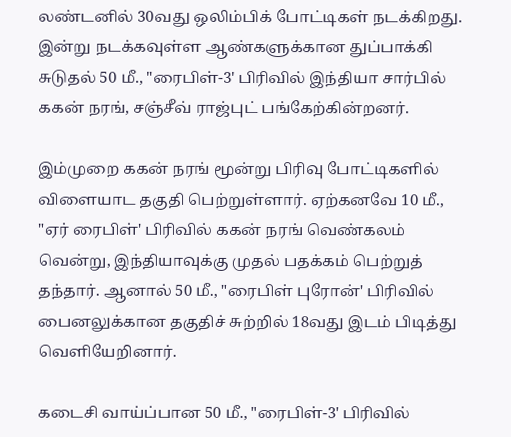லண்டனில் 30வது ஒலிம்பிக் போட்டிகள் நடக்கிறது. இன்று நடக்கவுள்ள ஆண்களுக்கான துப்பாக்கி சுடுதல் 50 மீ., "ரைபிள்-3' பிரிவில் இந்தியா சார்பில் ககன் நரங், சஞ்சீவ் ராஜ்புட் பங்கேற்கின்றனர்.

இம்முறை ககன் நரங் மூன்று பிரிவு போட்டிகளில் விளையாட தகுதி பெற்றுள்ளார். ஏற்கனவே 10 மீ., "ஏர் ரைபிள்' பிரிவில் ககன் நரங் வெண்கலம் வென்று, இந்தியாவுக்கு முதல் பதக்கம் பெற்றுத் தந்தார். ஆனால் 50 மீ., "ரைபிள் புரோன்' பிரிவில் பைனலுக்கான தகுதிச் சுற்றில் 18வது இடம் பிடித்து வெளியேறினார்.

கடைசி வாய்ப்பான 50 மீ., "ரைபிள்-3' பிரிவில்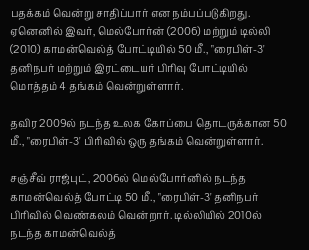பதக்கம் வென்று சாதிப்பார் என நம்பப்படுகிறது. ஏனெனில் இவர், மெல்போர்ன் (2006) மற்றும் டில்லி (2010) காமன்வெல்த் போட்டியில் 50 மீ., "ரைபிள்-3' தனிநபர் மற்றும் இரட்டையர் பிரிவு போட்டியில் மொத்தம் 4 தங்கம் வென்றுள்ளார்.

தவிர 2009ல் நடந்த உலக கோப்பை தொடருக்கான 50 மீ., "ரைபிள்-3' பிரிவில் ஒரு தங்கம் வென்றுள்ளார்.

சஞ்சீவ் ராஜ்புட், 2006ல் மெல்போர்னில் நடந்த காமன்வெல்த் போட்டி 50 மீ., "ரைபிள்-3' தனிநபர் பிரிவில் வெண்கலம் வென்றார். டில்லியில் 2010ல் நடந்த காமன்வெல்த்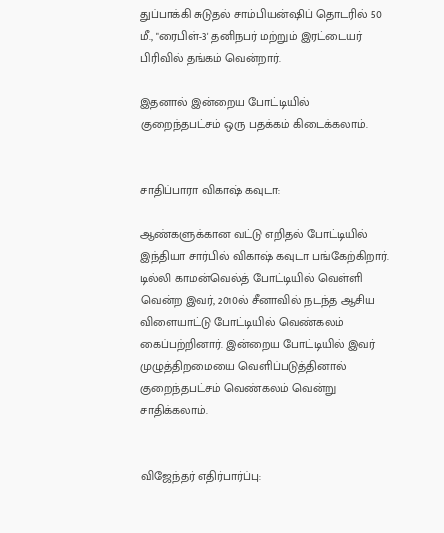துப்பாக்கி சுடுதல் சாம்பியன்ஷிப் தொடரில் 50 மீ., "ரைபிள்-3' தனிநபர் மற்றும் இரட்டையர் பிரிவில் தங்கம் வென்றார்.

இதனால் இன்றைய போட்டியில் குறைந்தபட்சம் ஒரு பதக்கம் கிடைக்கலாம்.


சாதிப்பாரா விகாஷ் கவுடா:

ஆண்களுக்கான வட்டு எறிதல் போட்டியில் இந்தியா சார்பில் விகாஷ் கவுடா பங்கேற்கிறார். டில்லி காமன்வெல்த் போட்டியில் வெள்ளி வென்ற இவர், 2010ல் சீனாவில் நடந்த ஆசிய விளையாட்டு போட்டியில் வெண்கலம் கைப்பற்றினார். இன்றைய போட்டியில் இவர் முழுத்திறமையை வெளிப்படுத்தினால் குறைந்தபட்சம் வெண்கலம் வென்று சாதிக்கலாம்.


விஜேந்தர் எதிர்பார்ப்பு: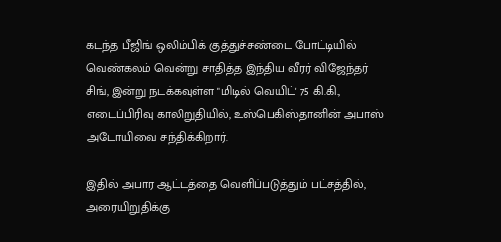கடந்த பீஜிங் ஒலிம்பிக் குத்துச்சண்டை போட்டியில் வெண்கலம் வென்று சாதித்த இந்திய வீரர் விஜேந்தர் சிங், இன்று நடக்கவுள்ள "மிடில் வெயிட்' 75 கி.கி., எடைப்பிரிவு காலிறுதியில், உஸ்பெகிஸ்தானின் அபாஸ் அடோயிவை சந்திக்கிறார்.

இதில் அபார ஆட்டத்தை வெளிப்படுத்தும் பட்சத்தில், அரையிறுதிக்கு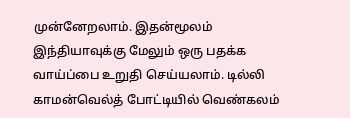முன்னேறலாம். இதன்மூலம் இந்தியாவுக்கு மேலும் ஒரு பதக்க வாய்ப்பை உறுதி செய்யலாம். டில்லி காமன்வெல்த் போட்டியில் வெண்கலம்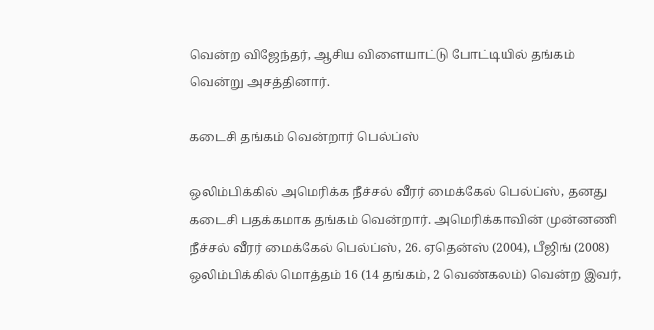வென்ற விஜேந்தர், ஆசிய விளையாட்டு போட்டியில் தங்கம் வென்று அசத்தினார்.

கடைசி தங்கம் வென்றார் பெல்ப்ஸ்

ஒலிம்பிக்கில் அமெரிக்க நீச்சல் வீரர் மைக்கேல் பெல்ப்ஸ், தனது கடைசி பதக்கமாக தங்கம் வென்றார். அமெரிக்காவின் முன்னணி நீச்சல் வீரர் மைக்கேல் பெல்ப்ஸ், 26. ஏதென்ஸ் (2004), பீஜிங் (2008) ஒலிம்பிக்கில் மொத்தம் 16 (14 தங்கம், 2 வெண்கலம்) வென்ற இவர்,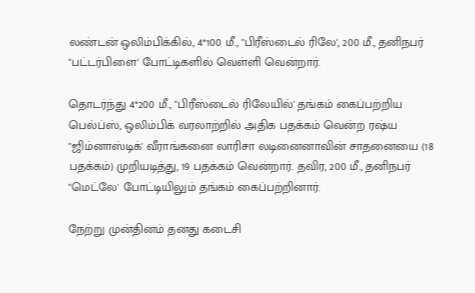லண்டன் ஒலிம்பிக்கில், 4*100 மீ., "பிரீஸ்டைல் ரிலே', 200 மீ., தனிநபர் "பட்டர்பிளை' போட்டிகளில் வெள்ளி வென்றார்.

தொடர்ந்து 4*200 மீ., "பிரீஸ்டைல் ரிலேயில்' தங்கம் கைப்பற்றிய பெல்ப்ஸ், ஒலிம்பிக் வரலாற்றில் அதிக பதக்கம் வென்ற ரஷ்ய "ஜிம்னாஸ்டிக்' வீராங்கனை லாரிசா லடினைனாவின் சாதனையை (18 பதக்கம்) முறியடித்து, 19 பதக்கம் வென்றார். தவிர, 200 மீ., தனிநபர் "மெட்லே' போட்டியிலும் தங்கம் கைப்பற்றினார்.

நேற்று முன்தினம் தனது கடைசி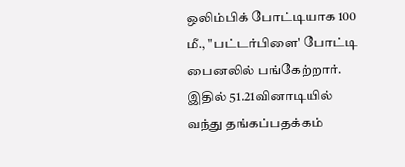ஒலிம்பிக் போட்டியாக 100 மீ., "பட்டர்பிளை' போட்டி பைனலில் பங்கேற்றார். இதில் 51.21வினாடியில் வந்து தங்கப்பதக்கம்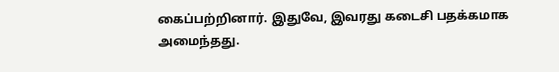கைப்பற்றினார். இதுவே, இவரது கடைசி பதக்கமாக அமைந்தது.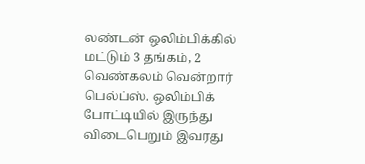லண்டன் ஒலிம்பிக்கில் மட்டும் 3 தங்கம், 2 வெண்கலம் வென்றார் பெல்ப்ஸ். ஒலிம்பிக் போட்டியில் இருந்து விடைபெறும் இவரது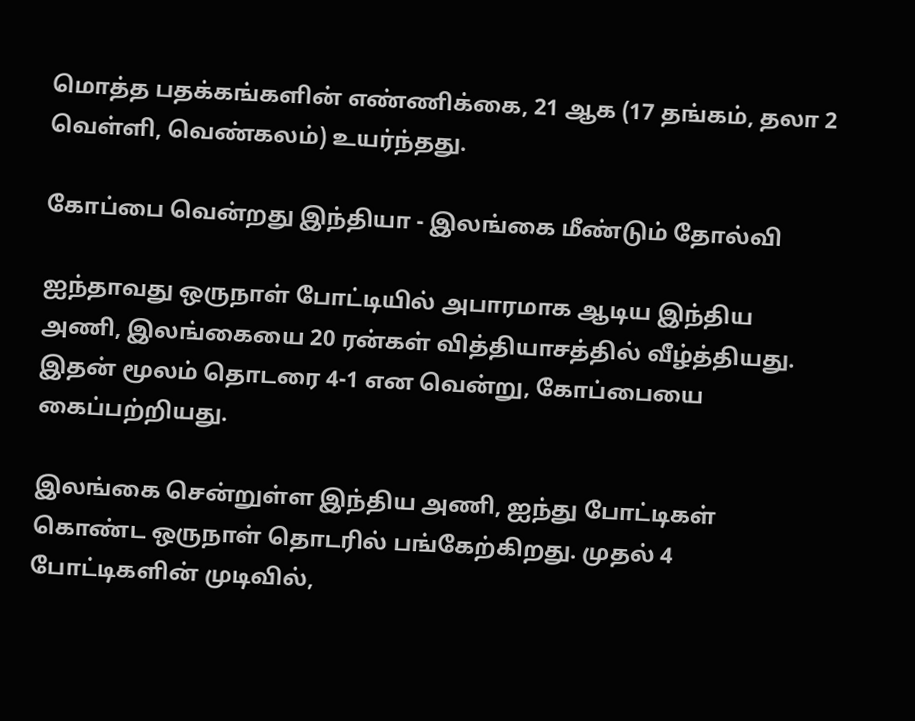மொத்த பதக்கங்களின் எண்ணிக்கை, 21 ஆக (17 தங்கம், தலா 2 வெள்ளி, வெண்கலம்) உயர்ந்தது.

கோப்பை வென்றது இந்தியா - இலங்கை மீண்டும் தோல்வி

ஐந்தாவது ஒருநாள் போட்டியில் அபாரமாக ஆடிய இந்திய அணி, இலங்கையை 20 ரன்கள் வித்தியாசத்தில் வீழ்த்தியது. இதன் மூலம் தொடரை 4-1 என வென்று, கோப்பையை கைப்பற்றியது.

இலங்கை சென்றுள்ள இந்திய அணி, ஐந்து போட்டிகள் கொண்ட ஒருநாள் தொடரில் பங்கேற்கிறது. முதல் 4 போட்டிகளின் முடிவில்,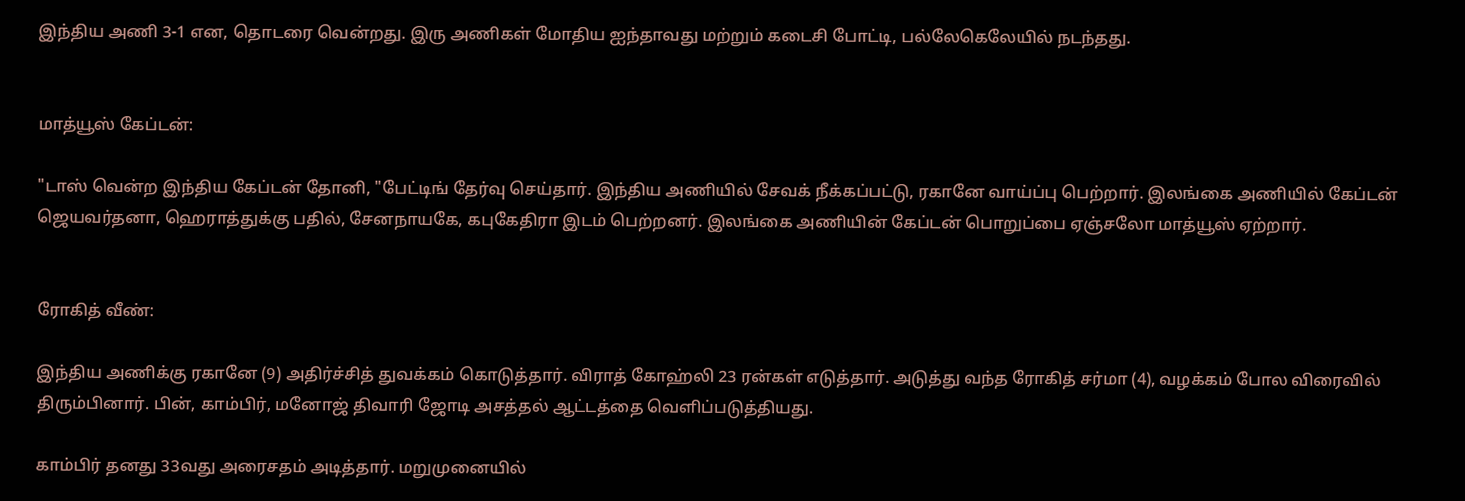இந்திய அணி 3-1 என, தொடரை வென்றது. இரு அணிகள் மோதிய ஐந்தாவது மற்றும் கடைசி போட்டி, பல்லேகெலேயில் நடந்தது.


மாத்யூஸ் கேப்டன்:

"டாஸ் வென்ற இந்திய கேப்டன் தோனி, "பேட்டிங் தேர்வு செய்தார். இந்திய அணியில் சேவக் நீக்கப்பட்டு, ரகானே வாய்ப்பு பெற்றார். இலங்கை அணியில் கேப்டன் ஜெயவர்தனா, ஹெராத்துக்கு பதில், சேனநாயகே, கபுகேதிரா இடம் பெற்றனர். இலங்கை அணியின் கேப்டன் பொறுப்பை ஏஞ்சலோ மாத்யூஸ் ஏற்றார்.


ரோகித் வீண்:

இந்திய அணிக்கு ரகானே (9) அதிர்ச்சித் துவக்கம் கொடுத்தார். விராத் கோஹ்லி 23 ரன்கள் எடுத்தார். அடுத்து வந்த ரோகித் சர்மா (4), வழக்கம் போல விரைவில் திரும்பினார். பின், காம்பிர், மனோஜ் திவாரி ஜோடி அசத்தல் ஆட்டத்தை வெளிப்படுத்தியது.

காம்பிர் தனது 33வது அரைசதம் அடித்தார். மறுமுனையில்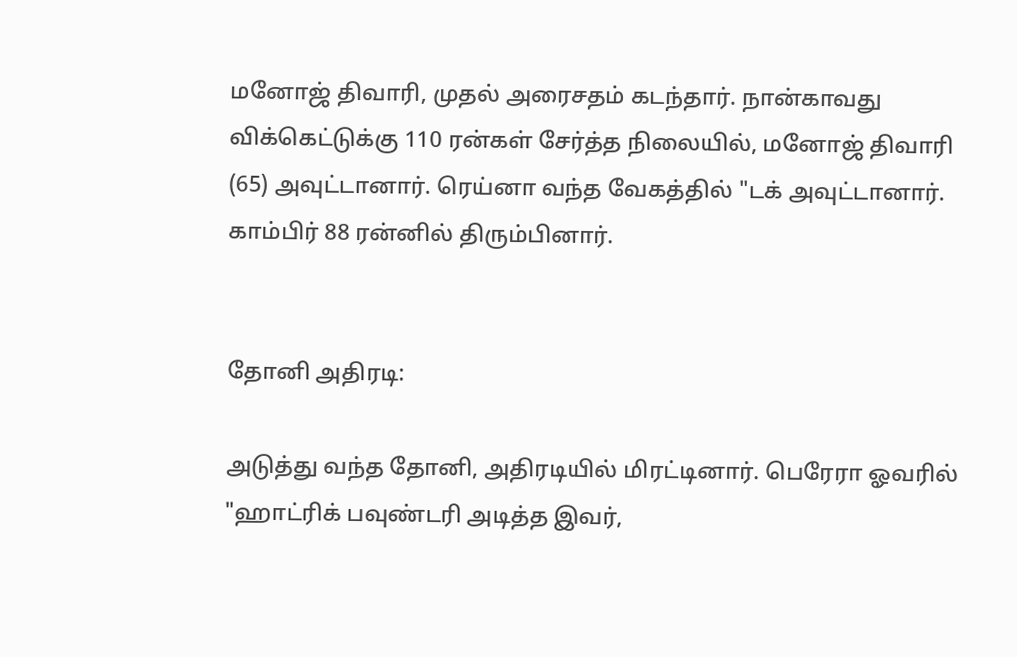மனோஜ் திவாரி, முதல் அரைசதம் கடந்தார். நான்காவது விக்கெட்டுக்கு 110 ரன்கள் சேர்த்த நிலையில், மனோஜ் திவாரி (65) அவுட்டானார். ரெய்னா வந்த வேகத்தில் "டக் அவுட்டானார். காம்பிர் 88 ரன்னில் திரும்பினார்.


தோனி அதிரடி:

அடுத்து வந்த தோனி, அதிரடியில் மிரட்டினார். பெரேரா ஓவரில் "ஹாட்ரிக் பவுண்டரி அடித்த இவர்,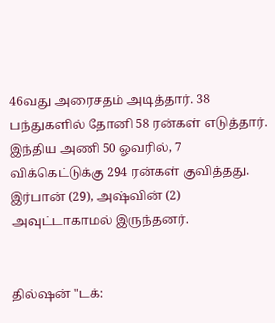46வது அரைசதம் அடித்தார். 38 பந்துகளில் தோனி 58 ரன்கள் எடுத்தார். இந்திய அணி 50 ஓவரில், 7 விக்கெட்டுக்கு 294 ரன்கள் குவித்தது. இர்பான் (29), அஷ்வின் (2) அவுட்டாகாமல் இருந்தனர்.


தில்ஷன் "டக்: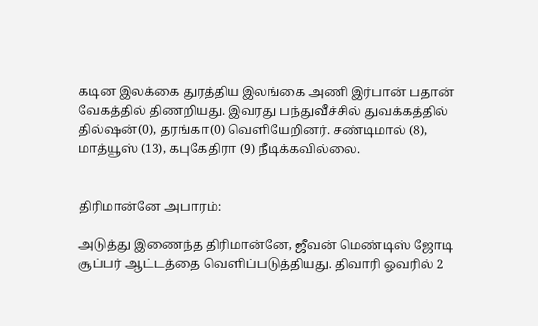கடின இலக்கை துரத்திய இலங்கை அணி இர்பான் பதான் வேகத்தில் திணறியது. இவரது பந்துவீச்சில் துவக்கத்தில் தில்ஷன்(0), தரங்கா(0) வெளியேறினர். சண்டிமால் (8), மாத்யூஸ் (13), கபுகேதிரா (9) நீடிக்கவில்லை.


திரிமான்னே அபாரம்:

அடுத்து இணைந்த திரிமான்னே, ஜீவன் மெண்டிஸ் ஜோடி சூப்பர் ஆட்டத்தை வெளிப்படுத்தியது. திவாரி ஓவரில் 2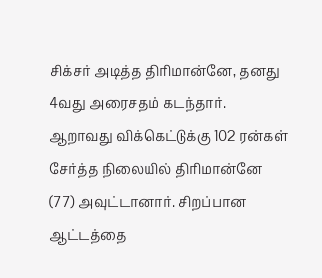சிக்சர் அடித்த திரிமான்னே, தனது 4வது அரைசதம் கடந்தார். ஆறாவது விக்கெட்டுக்கு 102 ரன்கள் சேர்த்த நிலையில் திரிமான்னே (77) அவுட்டானார். சிறப்பான ஆட்டத்தை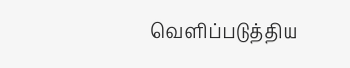வெளிப்படுத்திய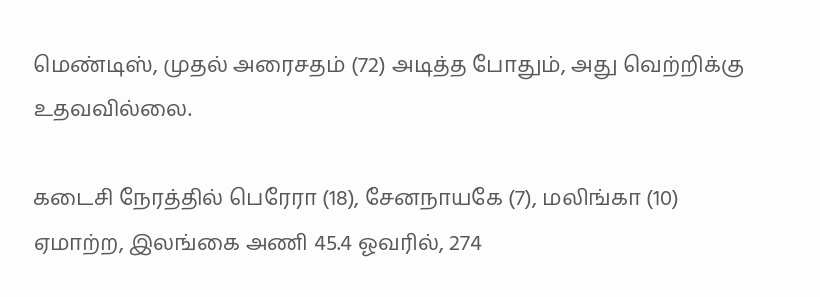மெண்டிஸ், முதல் அரைசதம் (72) அடித்த போதும், அது வெற்றிக்கு உதவவில்லை.

கடைசி நேரத்தில் பெரேரா (18), சேனநாயகே (7), மலிங்கா (10) ஏமாற்ற, இலங்கை அணி 45.4 ஓவரில், 274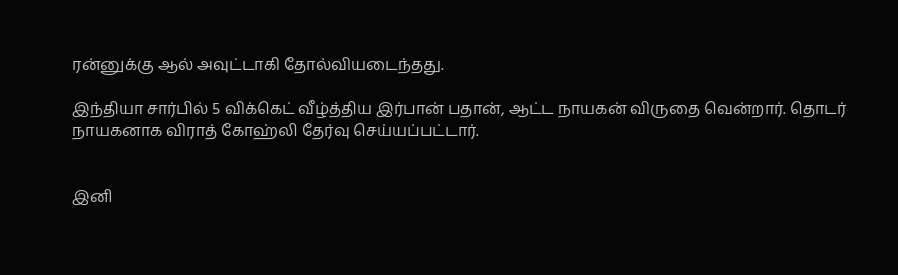ரன்னுக்கு ஆல் அவுட்டாகி தோல்வியடைந்தது.

இந்தியா சார்பில் 5 விக்கெட் வீழ்த்திய இர்பான் பதான், ஆட்ட நாயகன் விருதை வென்றார். தொடர் நாயகனாக விராத் கோஹ்லி தேர்வு செய்யப்பட்டார்.


இனி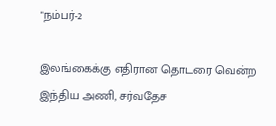"நம்பர்-2

இலங்கைக்கு எதிரான தொடரை வென்ற இந்திய அணி, சர்வதேச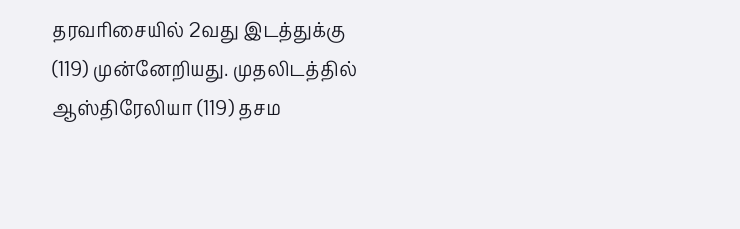தரவரிசையில் 2வது இடத்துக்கு (119) முன்னேறியது. முதலிடத்தில் ஆஸ்திரேலியா (119) தசம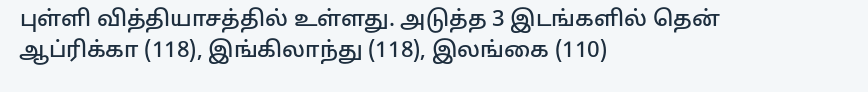புள்ளி வித்தியாசத்தில் உள்ளது. அடுத்த 3 இடங்களில் தென் ஆப்ரிக்கா (118), இங்கிலாந்து (118), இலங்கை (110)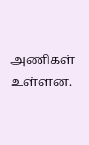அணிகள் உள்ளன.